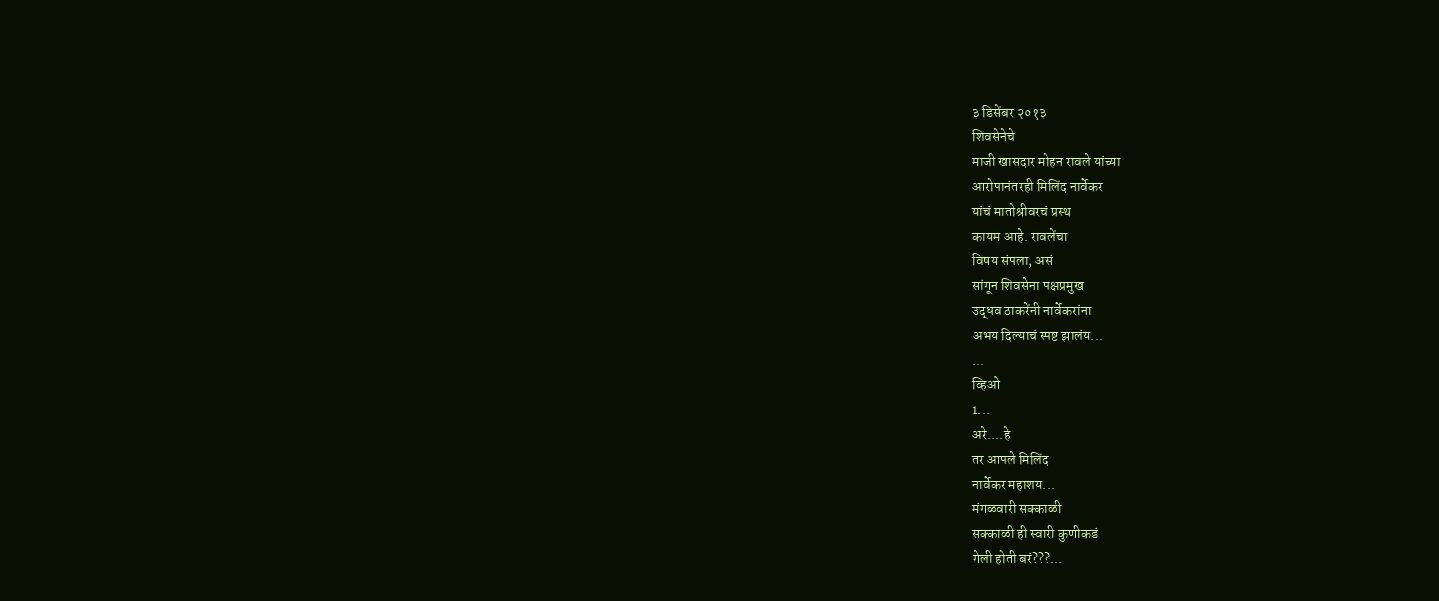३ डिसेंबर २०१३
शिवसेनेचे
माजी खासदार मोहन रावले यांच्या
आरोपानंतरही मिलिंद नार्वेकर
यांचं मातोश्रीवरचं प्रस्थ
कायम आहे. रावलेंचा
विषय संपला, असं
सांगून शिवसेना पक्षप्रमुख
उद्धव ठाकरेंनी नार्वेकरांना
अभय दिल्याचं स्पष्ट झालंय...
...
व्हिओ
1...
अरे....हे
तर आपले मिलिंद
नार्वेकर महाशय...
मंगळवारी सक्काळी
सक्काळी ही स्वारी कुणीकडं
गेली होती बरं???...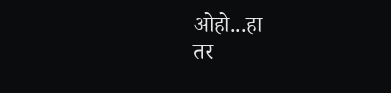ओहो...हा
तर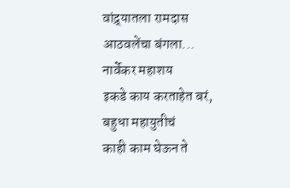वांद्र्यातला रामदास
आठवलेंचा बंगला...
नार्वेकर महाशय
इकडे काय करताहेत बरं,
बहुधा महायुतीचं
काही काम घेऊन ते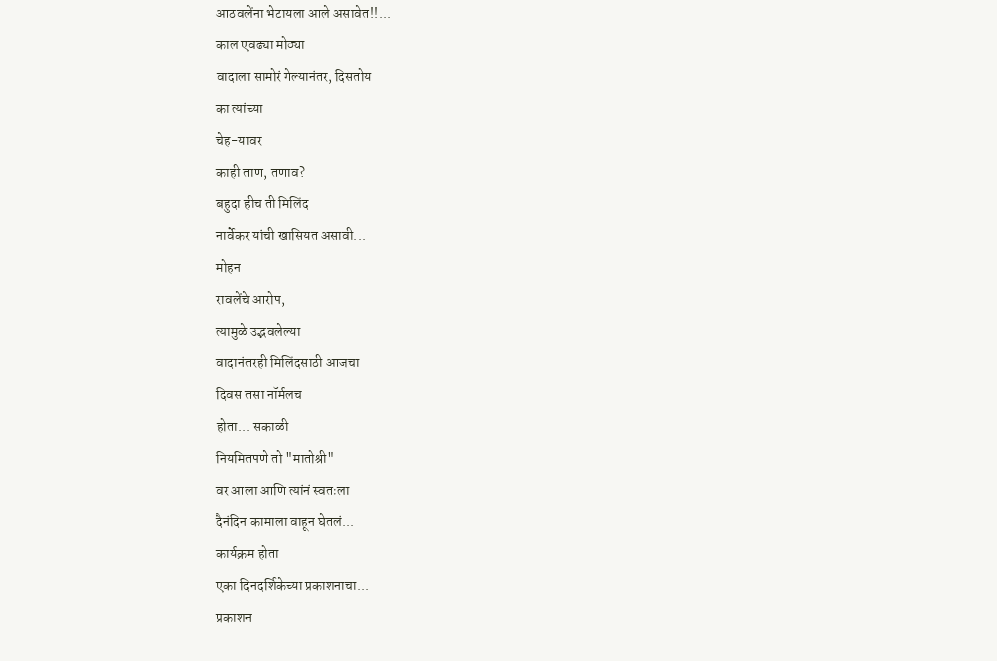आठवलेंना भेटायला आले असावेत!!...
काल एवढ्या मोठ्या
वादाला सामोरं गेल्यानंतर, दिसतोय
का त्यांच्या
चेह-यावर
काही ताण, तणाव?
बहुदा हीच ती मिलिंद
नार्वेकर यांची खासियत असावी...
मोहन
रावलेंचे आरोप,
त्यामुळे उद्भवलेल्या
वादानंतरही मिलिंदसाठी आजचा
दिवस तसा नॉर्मलच
होता... सकाळी
नियमितपणे तो "मातोश्री"
वर आला आणि त्यांनं स्वतःला
दैनंदिन कामाला वाहून घेतलं...
कार्यक्रम होता
एका दिनदर्शिकेच्या प्रकाशनाचा...
प्रकाशन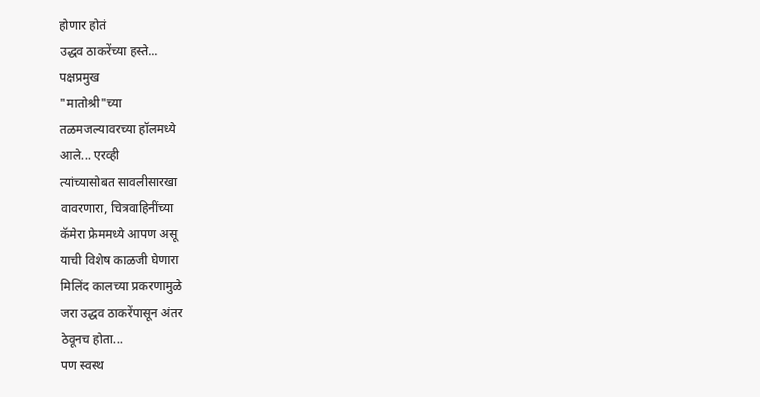होणार होतं
उद्धव ठाकरेंच्या हस्ते...
पक्षप्रमुख
"मातोश्री"च्या
तळमजल्यावरच्या हॉलमध्ये
आले... एरव्ही
त्यांच्यासोबत सावलीसारखा
वावरणारा, चित्रवाहिनींच्या
कॅमेरा फ्रेममध्ये आपण असू
याची विशेष काळजी घेणारा
मिलिंद कालच्या प्रकरणामुळे
जरा उद्धव ठाकरेंपासून अंतर
ठेवूनच होता...
पण स्वस्थ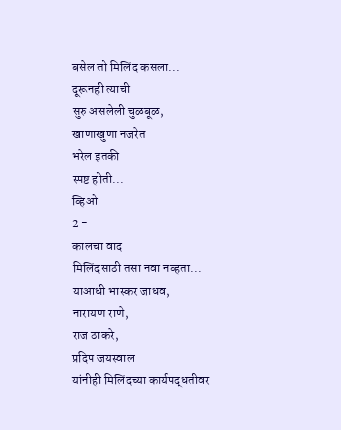बसेल तो मिलिंद कसला...
दूरूनही त्याची
सुरु असलेली चुळबूळ,
खाणाखुणा नजरेत
भरेल इतकी
स्पष्ट होती...
व्हिओ
2 -
कालचा वाद
मिलिंदसाठी तसा नवा नव्हता...
याआधी भास्कर जाधव,
नारायण राणे,
राज ठाकरे,
प्रदिप जयस्वाल
यांनीही मिलिंदच्या कार्यपद्धतीवर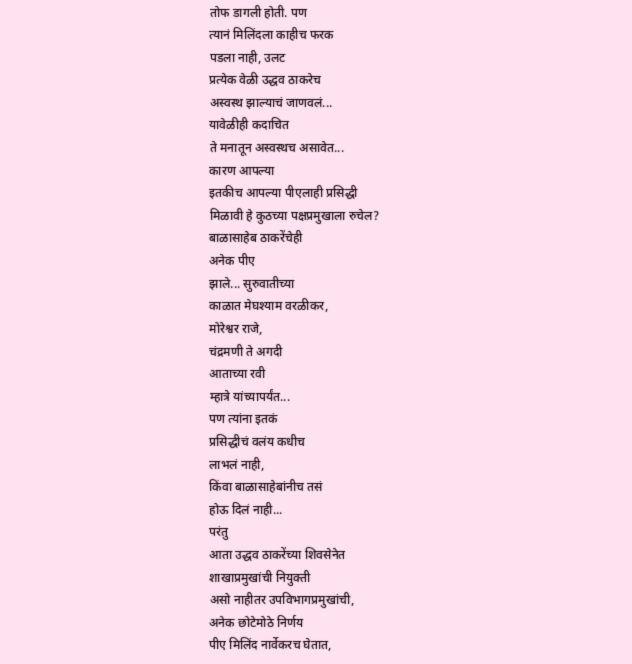तोफ डागली होती. पण
त्यानं मिलिंदला काहीच फरक
पडला नाही, उलट
प्रत्येक वेळी उद्धव ठाकरेच
अस्वस्थ झाल्याचं जाणवलं...
यावेळीही कदाचित
ते मनातून अस्वस्थच असावेत...
कारण आपल्या
इतकीच आपल्या पीएलाही प्रसिद्धी
मिळावी हे कुठच्या पक्षप्रमुखाला रुचेल?
बाळासाहेब ठाकरेंचेही
अनेक पीए
झाले... सुरुवातीच्या
काळात मेघश्याम वरळीकर,
मोरेश्वर राजे,
चंद्रमणी ते अगदी
आताच्या रवी
म्हात्रे यांच्यापर्यंत...
पण त्यांना इतकं
प्रसिद्धीचं वलंय कधीच
लाभलं नाही,
किंवा बाळासाहेबांनीच तसं
होऊ दिलं नाही...
परंतु
आता उद्धव ठाकरेंच्या शिवसेनेत
शाखाप्रमुखांची नियुक्ती
असो नाहीतर उपविभागप्रमुखांची,
अनेक छोटेमोठे निर्णय
पीए मिलिंद नार्वेकरच घेतात,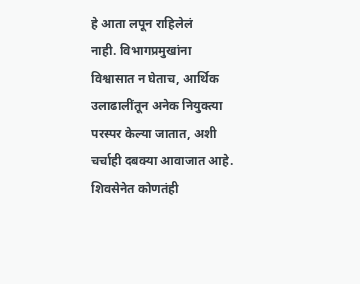हे आता लपून राहिलेलं
नाही. विभागप्रमुखांना
विश्वासात न घेताच, आर्थिक
उलाढालींतून अनेक नियुक्त्या
परस्पर केल्या जातात, अशी
चर्चाही दबक्या आवाजात आहे.
शिवसेनेत कोणतंही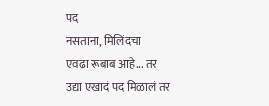पद
नसताना, मिलिंदचा
एवढा रूबाब आहे... तर
उद्या एखादं पद मिळालं तर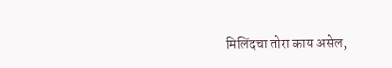मिलिंदचा तोरा काय असेल,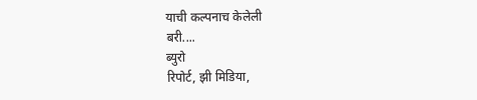याची कल्पनाच केलेली
बरी....
ब्युरो
रिपोर्ट, झी मिडिया,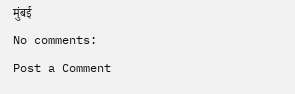मुंबई
No comments:
Post a Comment